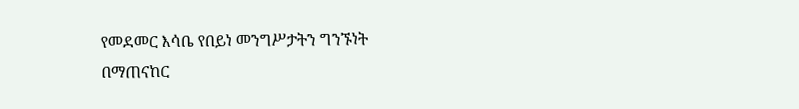የመደመር እሳቤ የበይነ መንግሥታትን ግንኙነት በማጠናከር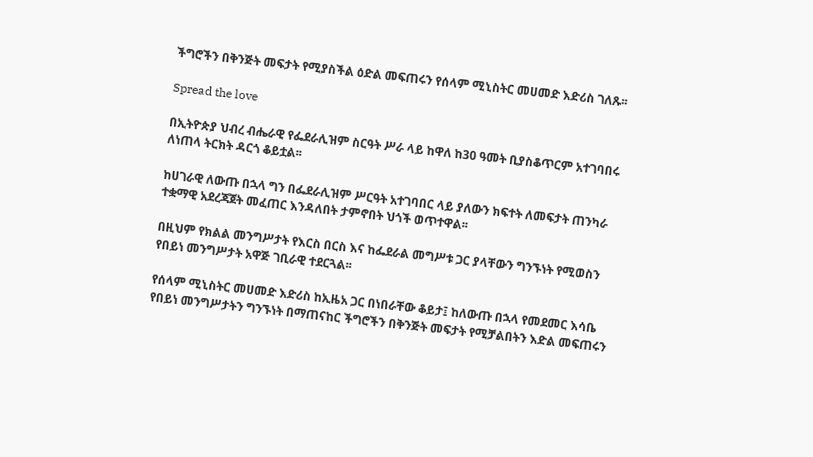ችግሮችን በቅንጅት መፍታት የሚያስችል ዕድል መፍጠሩን የሰላም ሚኒስትር መሀመድ እድሪስ ገለጹ፡፡

Spread the love

በኢትዮጵያ ህብረ ብሔራዊ የፌደራሊዝም ስርዓት ሥራ ላይ ከዋለ ከ30 ዓመት ቢያስቆጥርም አተገባበሩ ለነጠላ ትርክት ዳርጎ ቆይቷል፡፡

ከሀገራዊ ለውጡ በኋላ ግን በፌደራሊዝም ሥርዓት አተገባበር ላይ ያለውን ክፍተት ለመፍታት ጠንካራ ተቋማዊ አደረጃጀት መፈጠር እንዳለበት ታምኖበት ህጎች ወጥተዋል፡፡

በዚህም የክልል መንግሥታት የእርስ በርስ እና ከፌደራል መግሥቱ ጋር ያላቸውን ግንኙነት የሚወስን የበይነ መንግሥታት አዋጅ ገቢራዊ ተደርጓል፡፡

የሰላም ሚኒስትር መሀመድ እድሪስ ከኢዜአ ጋር በነበራቸው ቆይታ፤ ከለውጡ በኋላ የመደመር እሳቤ የበይነ መንግሥታትን ግንኙነት በማጠናከር ችግሮችን በቅንጅት መፍታት የሚቻልበትን እድል መፍጠሩን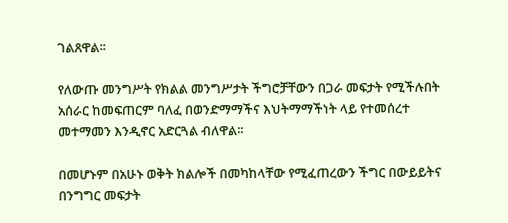ገልጸዋል፡፡

የለውጡ መንግሥት የክልል መንግሥታት ችግሮቻቸውን በጋራ መፍታት የሚችሉበት አሰራር ከመፍጠርም ባለፈ በወንድማማችና እህትማማችነት ላይ የተመሰረተ መተማመን እንዲኖር አድርጓል ብለዋል፡፡

በመሆኑም በአሁኑ ወቅት ክልሎች በመካከላቸው የሚፈጠረውን ችግር በውይይትና በንግግር መፍታት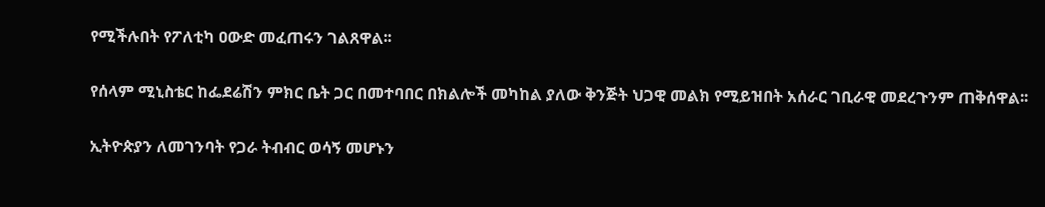የሚችሉበት የፖለቲካ ዐውድ መፈጠሩን ገልጸዋል፡፡

የሰላም ሚኒስቴር ከፌደሬሽን ምክር ቤት ጋር በመተባበር በክልሎች መካከል ያለው ቅንጅት ህጋዊ መልክ የሚይዝበት አሰራር ገቢራዊ መደረጉንም ጠቅሰዋል፡፡

ኢትዮጵያን ለመገንባት የጋራ ትብብር ወሳኝ መሆኑን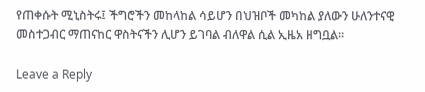የጠቀሱት ሚኒስትሩ፤ ችግሮችን መከላከል ሳይሆን በህዝቦች መካከል ያለውን ሁለንተናዊ መስተጋብር ማጠናከር ዋስትናችን ሊሆን ይገባል ብለዋል ሲል ኢዜአ ዘግቧል፡፡

Leave a Reply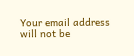Your email address will not be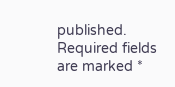published. Required fields are marked *